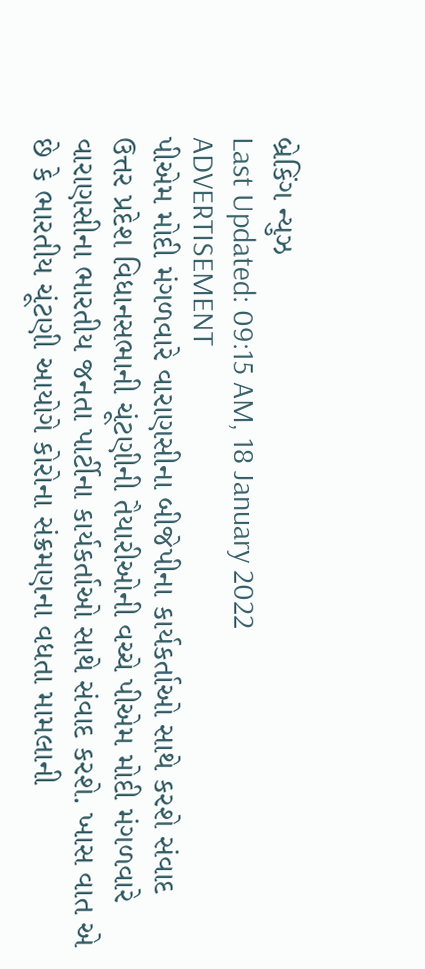બ્રેકિંગ ન્યુઝ
Last Updated: 09:15 AM, 18 January 2022
ADVERTISEMENT
પીએમ મોદી મંગળવારે વારાણસીના બીજેપીના કાર્યકર્તાઓ સાથે કરશે સંવાદ
ઉત્તર પ્રદેશ વિધાનસભાની ચૂંટણીની તૈયારીઓની વચ્ચે પીએમ મોદી મંગળવારે વારાણસીના ભારતીય જનતા પાર્ટીના કાર્યકર્તાઓ સાથે સંવાદ કરશે. ખાસ વાત એ છે કે ભારતીય ચૂંટણી આયોગે કોરોના સંક્રમણના વધતા મામલાની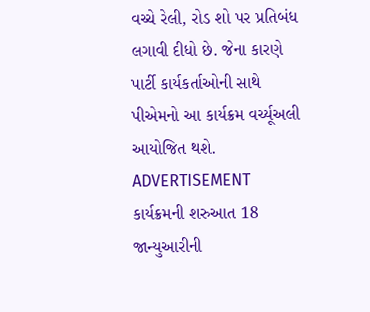વચ્ચે રેલી, રોડ શો પર પ્રતિબંધ લગાવી દીધો છે. જેના કારણે પાર્ટી કાર્યકર્તાઓની સાથે પીએમનો આ કાર્યક્રમ વર્ચ્યૂઅલી આયોજિત થશે.
ADVERTISEMENT
કાર્યક્રમની શરુઆત 18 જાન્યુઆરીની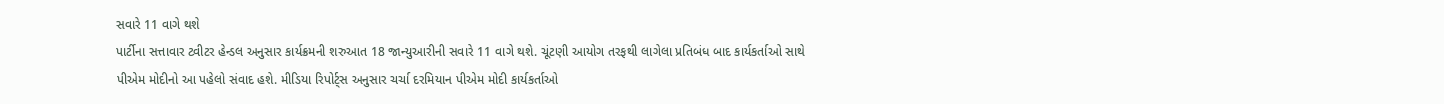સવારે 11 વાગે થશે
પાર્ટીના સત્તાવાર ટ્વીટર હેન્ડલ અનુસાર કાર્યક્રમની શરુઆત 18 જાન્યુઆરીની સવારે 11 વાગે થશે. ચૂંટણી આયોગ તરફથી લાગેલા પ્રતિબંધ બાદ કાર્યકર્તાઓ સાથે પીએમ મોદીનો આ પહેલો સંવાદ હશે. મીડિયા રિપોર્ટ્સ અનુસાર ચર્ચા દરમિયાન પીએમ મોદી કાર્યકર્તાઓ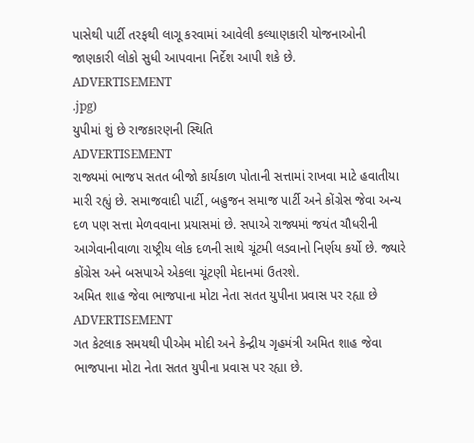પાસેથી પાર્ટી તરફથી લાગૂ કરવામાં આવેલી કલ્યાણકારી યોજનાઓની જાણકારી લોકો સુધી આપવાના નિર્દેશ આપી શકે છે.
ADVERTISEMENT
.jpg)
યુપીમાં શું છે રાજકારણની સ્થિતિ
ADVERTISEMENT
રાજ્યમાં ભાજપ સતત બીજો કાર્યકાળ પોતાની સત્તામાં રાખવા માટે હવાતીયા મારી રહ્યું છે. સમાજવાદી પાર્ટી, બહુજન સમાજ પાર્ટી અને કોંગ્રેસ જેવા અન્ય દળ પણ સત્તા મેળવવાના પ્રયાસમાં છે. સપાએ રાજ્યમાં જયંત ચૌધરીની આગેવાનીવાળા રાષ્ટ્રીય લોક દળની સાથે ચૂંટમી લડવાનો નિર્ણય કર્યો છે. જ્યારે કોંગ્રેસ અને બસપાએ એકલા ચૂંટણી મેદાનમાં ઉતરશે.
અમિત શાહ જેવા ભાજપાના મોટા નેતા સતત યુપીના પ્રવાસ પર રહ્યા છે
ADVERTISEMENT
ગત કેટલાક સમયથી પીએમ મોદી અને કેન્દ્રીય ગૃહમંત્રી અમિત શાહ જેવા ભાજપાના મોટા નેતા સતત યુપીના પ્રવાસ પર રહ્યા છે.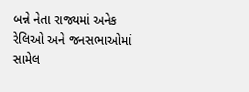બન્ને નેતા રાજ્યમાં અનેક રેલિઓ અને જનસભાઓમાં સામેલ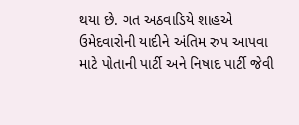થયા છે. ગત અઠવાડિયે શાહએ ઉમેદવારોની યાદીને અંતિમ રુપ આપવા માટે પોતાની પાર્ટી અને નિષાદ પાર્ટી જેવી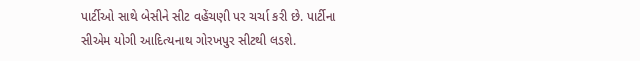પાર્ટીઓ સાથે બેસીને સીટ વહેંચણી પર ચર્ચા કરી છે. પાર્ટીના સીએમ યોગી આદિત્યનાથ ગોરખપુર સીટથી લડશે.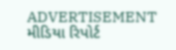ADVERTISEMENT
મીડિયા રિપોર્ટ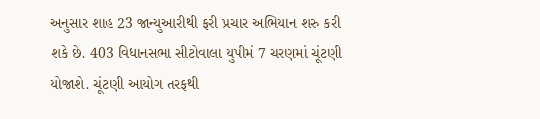અનુસાર શાહ 23 જાન્યુઆરીથી ફરી પ્રચાર અભિયાન શરુ કરી શકે છે. 403 વિધાનસભા સીટોવાલા યુપીમં 7 ચરણમાં ચૂંટણી યોજાશે. ચૂંટણી આયોગ તરફથી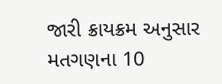જારી ક્રાયક્રમ અનુસાર મતગણના 10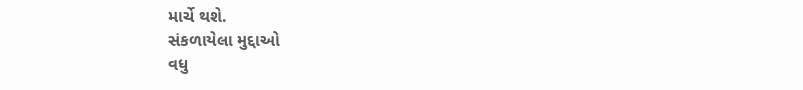માર્ચે થશે.
સંકળાયેલા મુદ્દાઓ
વધુ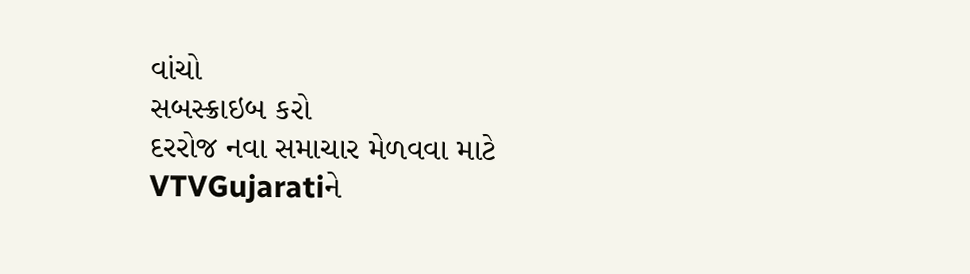વાંચો
સબસ્ક્રાઇબ કરો
દરરોજ નવા સમાચાર મેળવવા માટે VTVGujaratiને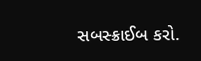સબસ્ક્રાઈબ કરો.